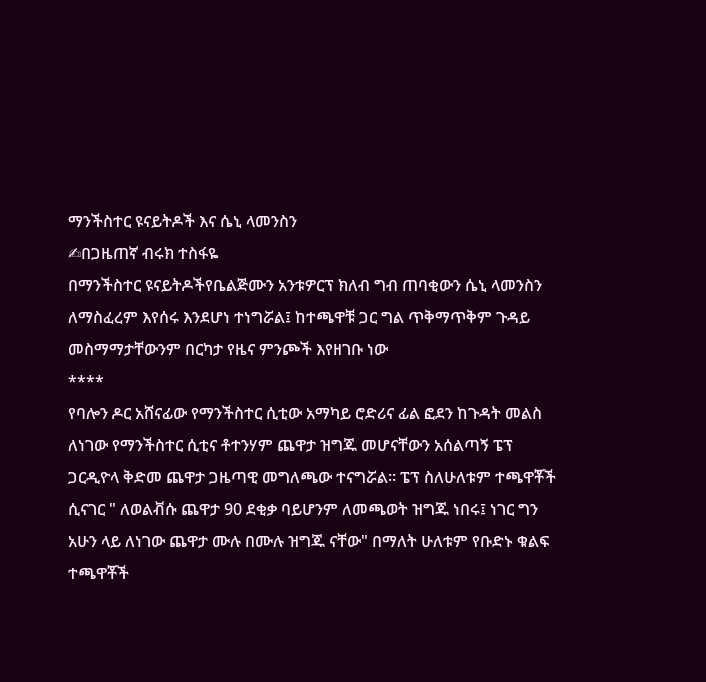ማንችስተር ዩናይትዶች እና ሴኒ ላመንስን
✍በጋዜጠኛ ብሩክ ተስፋዬ
በማንችስተር ዩናይትዶችየቤልጅሙን አንቱዎርፕ ክለብ ግብ ጠባቂውን ሴኒ ላመንስን ለማስፈረም እየሰሩ እንደሆነ ተነግሯል፤ ከተጫዋቹ ጋር ግል ጥቅማጥቅም ጉዳይ መስማማታቸውንም በርካታ የዜና ምንጮች እየዘገቡ ነው
****
የባሎን ዶር አሸናፊው የማንችስተር ሲቲው አማካይ ሮድሪና ፊል ፎደን ከጉዳት መልስ ለነገው የማንችስተር ሲቲና ቶተንሃም ጨዋታ ዝግጁ መሆናቸውን አሰልጣኝ ፔፕ ጋርዲዮላ ቅድመ ጨዋታ ጋዜጣዊ መግለጫው ተናግሯል። ፔፕ ስለሁለቱም ተጫዋቾች ሲናገር " ለወልቭሱ ጨዋታ 90 ደቂቃ ባይሆንም ለመጫወት ዝግጁ ነበሩ፤ ነገር ግን አሁን ላይ ለነገው ጨዋታ ሙሉ በሙሉ ዝግጁ ናቸው" በማለት ሁለቱም የቡድኑ ቁልፍ ተጫዋቾች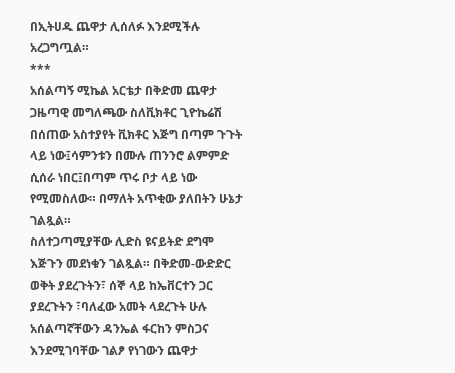በኢትሀዱ ጨዋታ ሊሰለፉ እንደሚችሉ አረጋግጧል።
***
አሰልጣኝ ሚኬል አርቴታ በቅድመ ጨዋታ ጋዜጣዊ መግለጫው ስለቪክቶር ጊዮኬሬሽ በሰጠው አስተያየት ቪክቶር እጅግ በጣም ጉጉት ላይ ነው፤ሳምንቱን በሙሉ ጠንንሮ ልምምድ ሲሰራ ነበር፤በጣም ጥሩ ቦታ ላይ ነው የሚመስለው። በማለት አጥቂው ያለበትን ሁኔታ ገልጿል።
ስለተጋጣሚያቸው ሊድስ ዩናይትድ ደግሞ እጅጉን መደነቁን ገልጿል። በቅድመ-ውድድር ወቅት ያደረጉትን፣ ሰኞ ላይ ከኤቨርተን ጋር ያደረጉትን ፣ባለፈው አመት ላደረጉት ሁሉ አሰልጣኛቸውን ዳንኤል ፋርከን ምስጋና እንደሚገባቸው ገልፆ የነገውን ጨዋታ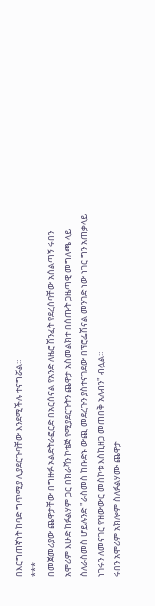በእርግጠኛነት ከባድ ግጥሚያ ሊያደርጉባቸው እንደሚችሉ ተናግሯል።
***
በመጀመሪያው ጨዋታቸው በግዙፉ ኦልድትራፎርድ በአርሰናል የአንድ ለዜሮ ሽንፈት የደረሰባቸው አሰልጣኝ ሩበን አሞሪም እሁድ ከፉልሃም ጋር በክራቫን ኮቴጅ የሚያደርጉትን ጨዋታ አስመልክተ በሰጡት ጋዜጣዊ መግለጫ ላይ ስለራስመስ ሆይሉንድ "ራስመስ ከቡድኑ ውጪ መደረጉን ያስተናገደው በፕሮፌሽናል መንገድ ነው ነገር ግን አጠቃላይ ነገሩን ለመናገር የዝውውር መስኮቱ እስኪዘጋ መጠበቅ አለብን" ብሏል።
ሩበን አሞሪም አክሎም ስለፉልሃሙ ጨዋታ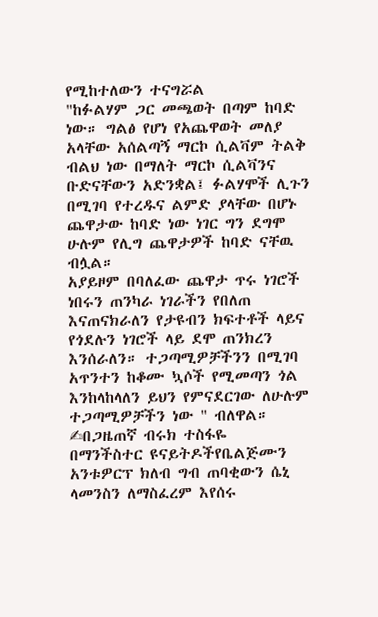የሚከተለውን ተናግሯል
"ከፉልሃም ጋር መጫወት በጣም ከባድ ነው። ግልፅ የሆነ የአጨዋወት መለያ አላቸው አሰልጣኝ ማርኮ ሲልቫም ትልቅ ብልህ ነው በማለት ማርኮ ሲልቫንና ቡድናቸውን አድንቋል፤ ፉልሃሞች ሊጉን በሚገባ የተረዱና ልምድ ያላቸው በሆኑ ጨዋታው ከባድ ነው ነገር ግን ደግሞ ሁሉም የሊግ ጨዋታዎች ከባድ ናቸዉ ብሏል።
አያይዞም በባለፈው ጨዋታ ጥሩ ነገሮች ነበሩን ጠንካራ ነገራችን የበለጠ እናጠናክራለን የታዩብን ክፍተቶች ላይና የጎደሉን ነገሮች ላይ ደሞ ጠንክረን እንሰራለን። ተጋጣሚዎቻችንን በሚገባ አጥንተን ከቆሙ ኳሶች የሚመጣን ጎል እንከላከላለን ይህን የምናደርገው ለሁሉም ተጋጣሚዎቻችን ነው " ብለዋል።
✍በጋዜጠኛ ብሩክ ተስፋዬ
በማንችስተር ዩናይትዶችየቤልጅሙን አንቱዎርፕ ክለብ ግብ ጠባቂውን ሴኒ ላመንስን ለማስፈረም እየሰሩ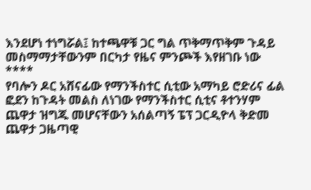እንደሆነ ተነግሯል፤ ከተጫዋቹ ጋር ግል ጥቅማጥቅም ጉዳይ መስማማታቸውንም በርካታ የዜና ምንጮች እየዘገቡ ነው
****
የባሎን ዶር አሸናፊው የማንችስተር ሲቲው አማካይ ሮድሪና ፊል ፎደን ከጉዳት መልስ ለነገው የማንችስተር ሲቲና ቶተንሃም ጨዋታ ዝግጁ መሆናቸውን አሰልጣኝ ፔፕ ጋርዲዮላ ቅድመ ጨዋታ ጋዜጣዊ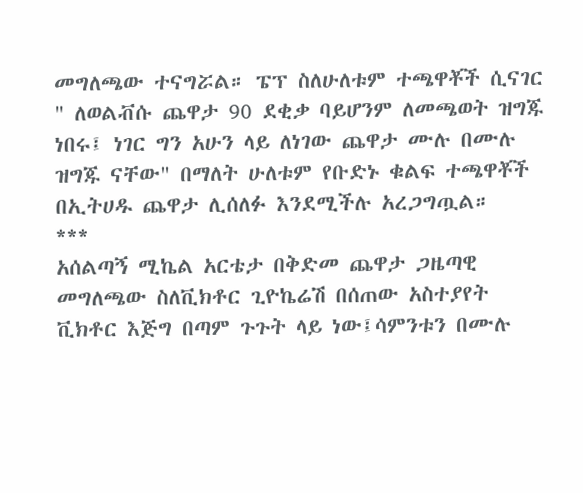መግለጫው ተናግሯል። ፔፕ ስለሁለቱም ተጫዋቾች ሲናገር " ለወልቭሱ ጨዋታ 90 ደቂቃ ባይሆንም ለመጫወት ዝግጁ ነበሩ፤ ነገር ግን አሁን ላይ ለነገው ጨዋታ ሙሉ በሙሉ ዝግጁ ናቸው" በማለት ሁለቱም የቡድኑ ቁልፍ ተጫዋቾች በኢትሀዱ ጨዋታ ሊሰለፉ እንደሚችሉ አረጋግጧል።
***
አሰልጣኝ ሚኬል አርቴታ በቅድመ ጨዋታ ጋዜጣዊ መግለጫው ስለቪክቶር ጊዮኬሬሽ በሰጠው አስተያየት ቪክቶር እጅግ በጣም ጉጉት ላይ ነው፤ሳምንቱን በሙሉ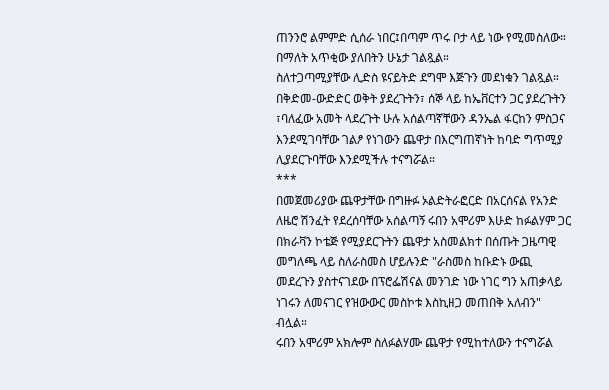ጠንንሮ ልምምድ ሲሰራ ነበር፤በጣም ጥሩ ቦታ ላይ ነው የሚመስለው። በማለት አጥቂው ያለበትን ሁኔታ ገልጿል።
ስለተጋጣሚያቸው ሊድስ ዩናይትድ ደግሞ እጅጉን መደነቁን ገልጿል። በቅድመ-ውድድር ወቅት ያደረጉትን፣ ሰኞ ላይ ከኤቨርተን ጋር ያደረጉትን ፣ባለፈው አመት ላደረጉት ሁሉ አሰልጣኛቸውን ዳንኤል ፋርከን ምስጋና እንደሚገባቸው ገልፆ የነገውን ጨዋታ በእርግጠኛነት ከባድ ግጥሚያ ሊያደርጉባቸው እንደሚችሉ ተናግሯል።
***
በመጀመሪያው ጨዋታቸው በግዙፉ ኦልድትራፎርድ በአርሰናል የአንድ ለዜሮ ሽንፈት የደረሰባቸው አሰልጣኝ ሩበን አሞሪም እሁድ ከፉልሃም ጋር በክራቫን ኮቴጅ የሚያደርጉትን ጨዋታ አስመልክተ በሰጡት ጋዜጣዊ መግለጫ ላይ ስለራስመስ ሆይሉንድ "ራስመስ ከቡድኑ ውጪ መደረጉን ያስተናገደው በፕሮፌሽናል መንገድ ነው ነገር ግን አጠቃላይ ነገሩን ለመናገር የዝውውር መስኮቱ እስኪዘጋ መጠበቅ አለብን" ብሏል።
ሩበን አሞሪም አክሎም ስለፉልሃሙ ጨዋታ የሚከተለውን ተናግሯል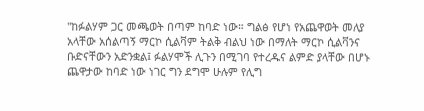"ከፉልሃም ጋር መጫወት በጣም ከባድ ነው። ግልፅ የሆነ የአጨዋወት መለያ አላቸው አሰልጣኝ ማርኮ ሲልቫም ትልቅ ብልህ ነው በማለት ማርኮ ሲልቫንና ቡድናቸውን አድንቋል፤ ፉልሃሞች ሊጉን በሚገባ የተረዱና ልምድ ያላቸው በሆኑ ጨዋታው ከባድ ነው ነገር ግን ደግሞ ሁሉም የሊግ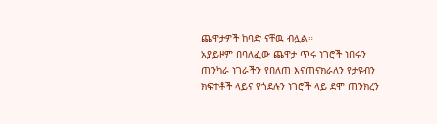ጨዋታዎች ከባድ ናቸዉ ብሏል።
አያይዞም በባለፈው ጨዋታ ጥሩ ነገሮች ነበሩን ጠንካራ ነገራችን የበለጠ እናጠናክራለን የታዩብን ክፍተቶች ላይና የጎደሉን ነገሮች ላይ ደሞ ጠንክረን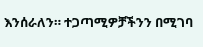እንሰራለን። ተጋጣሚዎቻችንን በሚገባ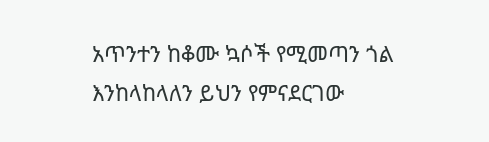አጥንተን ከቆሙ ኳሶች የሚመጣን ጎል እንከላከላለን ይህን የምናደርገው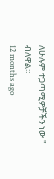ለሁሉም ተጋጣሚዎቻችን ነው " ብለዋል።
12 months ago